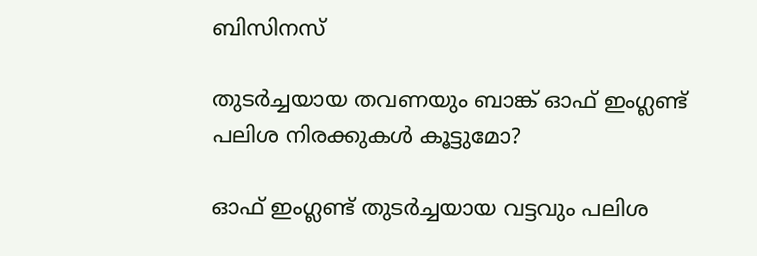ബിസിനസ്‌

തുടര്‍ച്ചയായ തവണയും ബാങ്ക് ഓഫ് ഇംഗ്ലണ്ട് പലിശ നിരക്കുകള്‍ കൂട്ടുമോ?

ഓഫ് ഇംഗ്ലണ്ട് തുടര്‍ച്ചയായ വട്ടവും പലിശ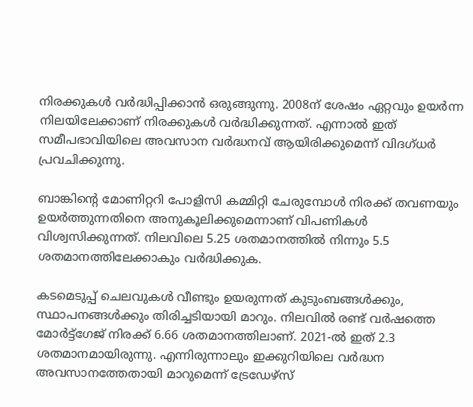നിരക്കുകള്‍ വര്‍ദ്ധിപ്പിക്കാന്‍ ഒരുങ്ങുന്നു. 2008ന് ശേഷം ഏറ്റവും ഉയര്‍ന്ന നിലയിലേക്കാണ് നിരക്കുകള്‍ വര്‍ദ്ധിക്കുന്നത്. എന്നാല്‍ ഇത് സമീപഭാവിയിലെ അവസാന വര്‍ദ്ധനവ് ആയിരിക്കുമെന്ന് വിദഗ്ധര്‍ പ്രവചിക്കുന്നു.

ബാങ്കിന്റെ മോണിറ്ററി പോളിസി കമ്മിറ്റി ചേരുമ്പോള്‍ നിരക്ക് തവണയും ഉയര്‍ത്തുന്നതിനെ അനുകൂലിക്കുമെന്നാണ് വിപണികള്‍ വിശ്വസിക്കുന്നത്. നിലവിലെ 5.25 ശതമാനത്തില്‍ നിന്നും 5.5 ശതമാനത്തിലേക്കാകും വര്‍ദ്ധിക്കുക.

കടമെടുപ്പ് ചെലവുകള്‍ വീണ്ടും ഉയരുന്നത് കുടുംബങ്ങള്‍ക്കും, സ്ഥാപനങ്ങള്‍ക്കും തിരിച്ചടിയായി മാറും. നിലവില്‍ രണ്ട് വര്‍ഷത്തെ മോര്‍ട്ട്‌ഗേജ് നിരക്ക് 6.66 ശതമാനത്തിലാണ്. 2021-ല്‍ ഇത് 2.3 ശതമാനമായിരുന്നു. എന്നിരുന്നാലും ഇക്കുറിയിലെ വര്‍ദ്ധന അവസാനത്തേതായി മാറുമെന്ന് ട്രേഡേഴ്‌സ്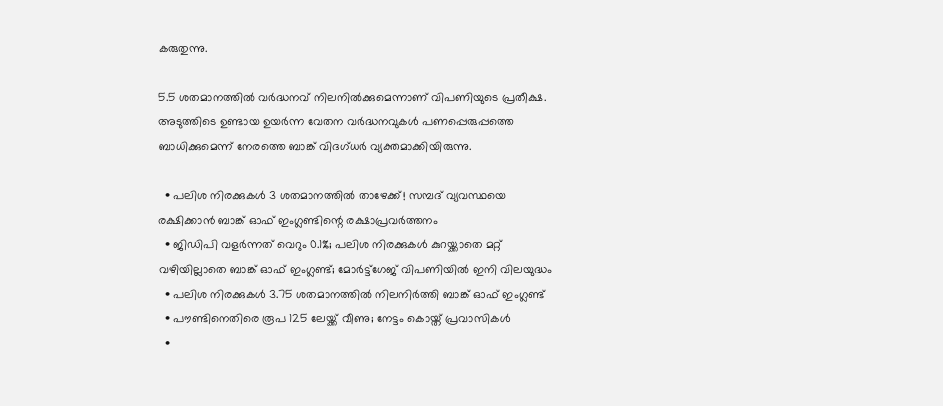കരുതുന്നു.

5.5 ശതമാനത്തില്‍ വര്‍ദ്ധനവ് നിലനില്‍ക്കുമെന്നാണ് വിപണിയുടെ പ്രതീക്ഷ. അടുത്തിടെ ഉണ്ടായ ഉയര്‍ന്ന വേതന വര്‍ദ്ധനവുകള്‍ പണപ്പെരുപ്പത്തെ ബാധിക്കുമെന്ന് നേരത്തെ ബാങ്ക് വിദഗ്ധര്‍ വ്യക്തമാക്കിയിരുന്നു.

  • പലിശ നിരക്കുകള്‍ 3 ശതമാനത്തില്‍ താഴേക്ക്! സമ്പദ് വ്യവസ്ഥയെ രക്ഷിക്കാന്‍ ബാങ്ക് ഓഫ് ഇംഗ്ലണ്ടിന്റെ രക്ഷാപ്രവര്‍ത്തനം
  • ജിഡിപി വളര്‍ന്നത് വെറും 0.1%; പലിശ നിരക്കുകള്‍ കുറയ്ക്കാതെ മറ്റ് വഴിയില്ലാതെ ബാങ്ക് ഓഫ് ഇംഗ്ലണ്ട്; മോര്‍ട്ട്‌ഗേജ് വിപണിയില്‍ ഇനി വിലയുദ്ധം
  • പലിശ നിരക്കുകള്‍ 3.75 ശതമാനത്തില്‍ നിലനിര്‍ത്തി ബാങ്ക് ഓഫ് ഇംഗ്ലണ്ട്
  • പൗണ്ടിനെതിരെ രൂപ 125 ലേയ്ക്ക് വീണു; നേട്ടം കൊയ്ത് പ്രവാസികള്‍
  •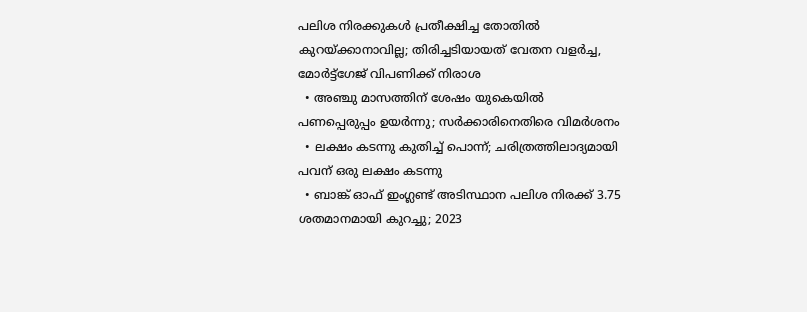പലിശ നിരക്കുകള്‍ പ്രതീക്ഷിച്ച തോതില്‍ കുറയ്ക്കാനാവില്ല; തിരിച്ചടിയായത് വേതന വളര്‍ച്ച, മോര്‍ട്ട്‌ഗേജ് വിപണിക്ക് നിരാശ
  • അഞ്ചു മാസത്തിന് ശേഷം യുകെയില്‍ പണപ്പെരുപ്പം ഉയര്‍ന്നു; സര്‍ക്കാരിനെതിരെ വിമര്‍ശനം
  • ലക്ഷം കടന്നു കുതിച്ച് പൊന്ന്; ചരിത്രത്തിലാദ്യമായി പവന് ഒരു ലക്ഷം കടന്നു
  • ബാങ്ക് ഓഫ് ഇംഗ്ലണ്ട് അടിസ്ഥാന പലിശ നിരക്ക് 3.75 ശതമാനമായി കുറച്ചു; 2023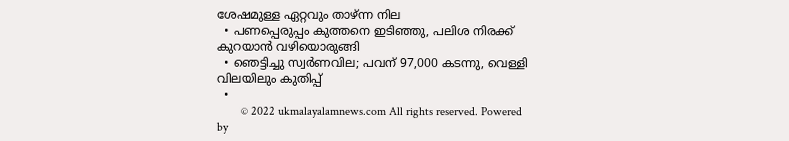ശേഷമുള്ള ഏറ്റവും താഴ്ന്ന നില
  • പണപ്പെരുപ്പം കുത്തനെ ഇടിഞ്ഞു, പലിശ നിരക്ക് കുറയാന്‍ വഴിയൊരുങ്ങി
  • ഞെട്ടിച്ചു സ്വര്‍ണവില; പവന് 97,000 കടന്നു, വെള്ളി വിലയിലും കുതിപ്പ്
  •
        © 2022 ukmalayalamnews.com All rights reserved. Powered by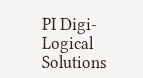PI Digi-Logical Solutions